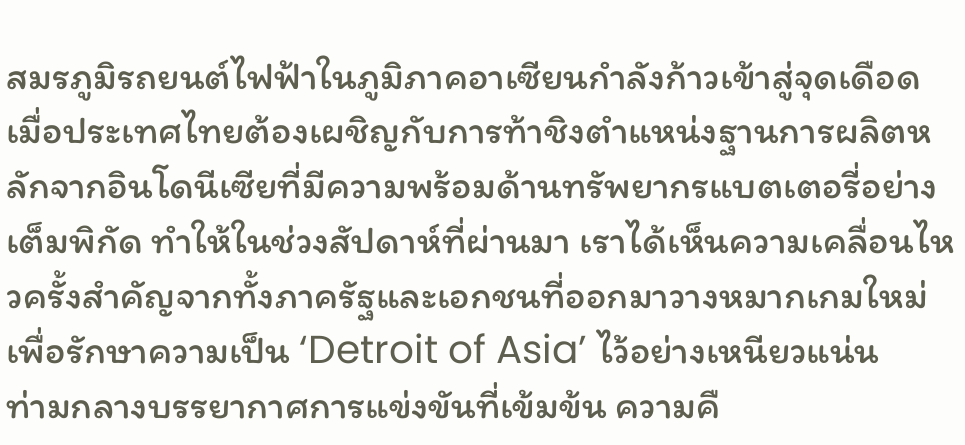สมรภูมิรถยนต์ไฟฟ้าในภูมิภาคอาเซียนกำลังก้าวเข้าสู่จุดเดือด เมื่อประเทศไทยต้องเผชิญกับการท้าชิงตำแหน่งฐานการผลิตหลักจากอินโดนีเซียที่มีความพร้อมด้านทรัพยากรแบตเตอรี่อย่างเต็มพิกัด ทำให้ในช่วงสัปดาห์ที่ผ่านมา เราได้เห็นความเคลื่อนไหวครั้งสำคัญจากทั้งภาครัฐและเอกชนที่ออกมาวางหมากเกมใหม่เพื่อรักษาความเป็น ‘Detroit of Asia’ ไว้อย่างเหนียวแน่น
ท่ามกลางบรรยากาศการแข่งขันที่เข้มข้น ความคื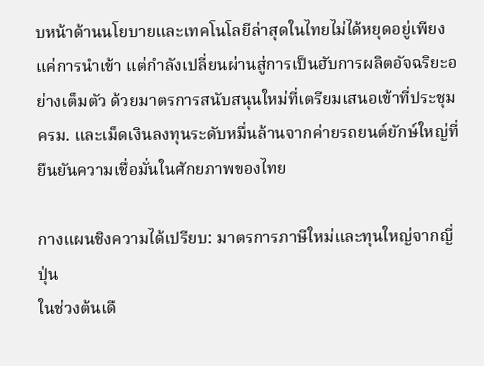บหน้าด้านนโยบายและเทคโนโลยีล่าสุดในไทยไม่ได้หยุดอยู่เพียงแค่การนำเข้า แต่กำลังเปลี่ยนผ่านสู่การเป็นฮับการผลิตอัจฉริยะอย่างเต็มตัว ด้วยมาตรการสนับสนุนใหม่ที่เตรียมเสนอเข้าที่ประชุม ครม. และเม็ดเงินลงทุนระดับหมื่นล้านจากค่ายรถยนต์ยักษ์ใหญ่ที่ยืนยันความเชื่อมั่นในศักยภาพของไทย

กางแผนชิงความได้เปรียบ: มาตรการภาษีใหม่และทุนใหญ่จากญี่ปุ่น
ในช่วงต้นเดื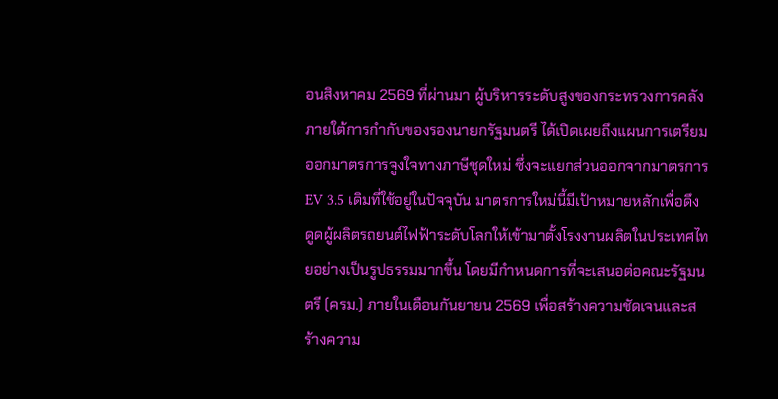อนสิงหาคม 2569 ที่ผ่านมา ผู้บริหารระดับสูงของกระทรวงการคลังภายใต้การกำกับของรองนายกรัฐมนตรี ได้เปิดเผยถึงแผนการเตรียมออกมาตรการจูงใจทางภาษีชุดใหม่ ซึ่งจะแยกส่วนออกจากมาตรการ EV 3.5 เดิมที่ใช้อยู่ในปัจจุบัน มาตรการใหม่นี้มีเป้าหมายหลักเพื่อดึงดูดผู้ผลิตรถยนต์ไฟฟ้าระดับโลกให้เข้ามาตั้งโรงงานผลิตในประเทศไทยอย่างเป็นรูปธรรมมากขึ้น โดยมีกำหนดการที่จะเสนอต่อคณะรัฐมนตรี (ครม.) ภายในเดือนกันยายน 2569 เพื่อสร้างความชัดเจนและสร้างความ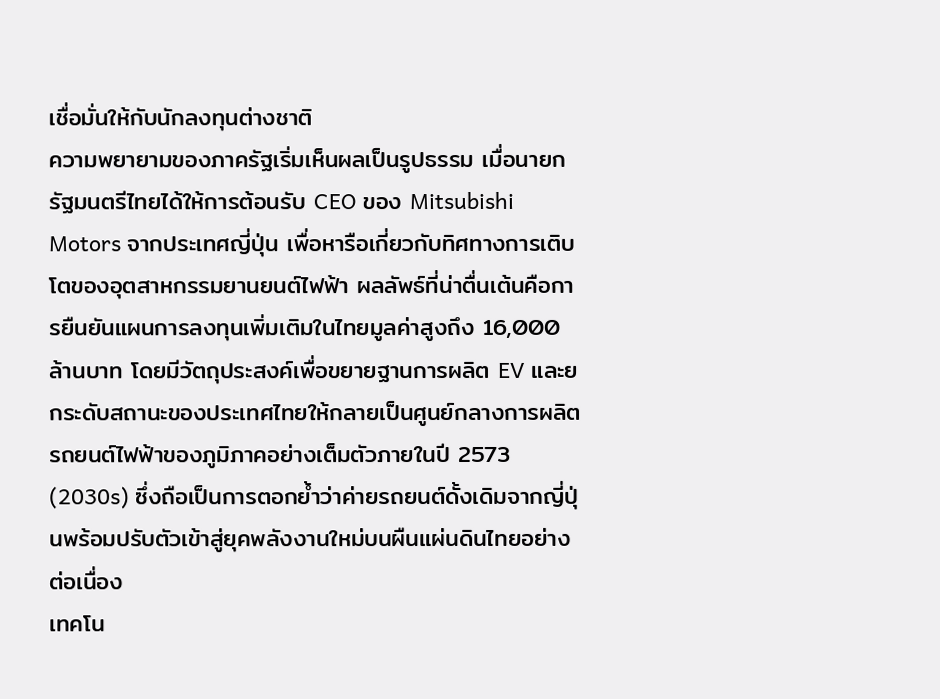เชื่อมั่นให้กับนักลงทุนต่างชาติ
ความพยายามของภาครัฐเริ่มเห็นผลเป็นรูปธรรม เมื่อนายกรัฐมนตรีไทยได้ให้การต้อนรับ CEO ของ Mitsubishi Motors จากประเทศญี่ปุ่น เพื่อหารือเกี่ยวกับทิศทางการเติบโตของอุตสาหกรรมยานยนต์ไฟฟ้า ผลลัพธ์ที่น่าตื่นเต้นคือการยืนยันแผนการลงทุนเพิ่มเติมในไทยมูลค่าสูงถึง 16,000 ล้านบาท โดยมีวัตถุประสงค์เพื่อขยายฐานการผลิต EV และยกระดับสถานะของประเทศไทยให้กลายเป็นศูนย์กลางการผลิตรถยนต์ไฟฟ้าของภูมิภาคอย่างเต็มตัวภายในปี 2573 (2030s) ซึ่งถือเป็นการตอกย้ำว่าค่ายรถยนต์ดั้งเดิมจากญี่ปุ่นพร้อมปรับตัวเข้าสู่ยุคพลังงานใหม่บนผืนแผ่นดินไทยอย่างต่อเนื่อง
เทคโน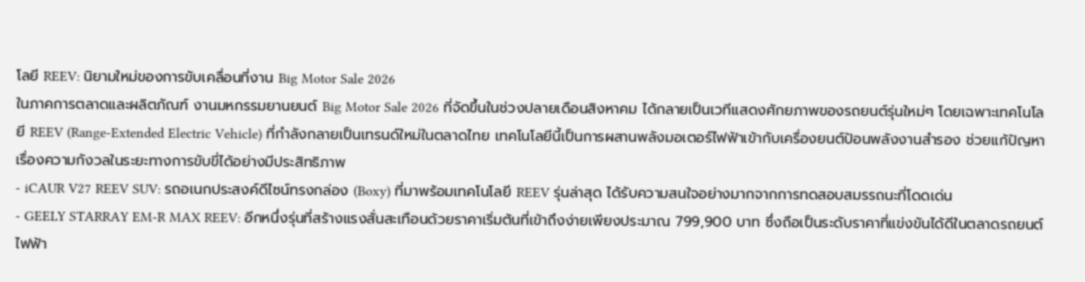โลยี REEV: นิยามใหม่ของการขับเคลื่อนที่งาน Big Motor Sale 2026
ในภาคการตลาดและผลิตภัณฑ์ งานมหกรรมยานยนต์ Big Motor Sale 2026 ที่จัดขึ้นในช่วงปลายเดือนสิงหาคม ได้กลายเป็นเวทีแสดงศักยภาพของรถยนต์รุ่นใหม่ๆ โดยเฉพาะเทคโนโลยี REEV (Range-Extended Electric Vehicle) ที่กำลังกลายเป็นเทรนด์ใหม่ในตลาดไทย เทคโนโลยีนี้เป็นการผสานพลังมอเตอร์ไฟฟ้าเข้ากับเครื่องยนต์ป้อนพลังงานสำรอง ช่วยแก้ปัญหาเรื่องความกังวลในระยะทางการขับขี่ได้อย่างมีประสิทธิภาพ
- iCAUR V27 REEV SUV: รถอเนกประสงค์ดีไซน์ทรงกล่อง (Boxy) ที่มาพร้อมเทคโนโลยี REEV รุ่นล่าสุด ได้รับความสนใจอย่างมากจากการทดสอบสมรรถนะที่โดดเด่น
- GEELY STARRAY EM-R MAX REEV: อีกหนึ่งรุ่นที่สร้างแรงสั่นสะเทือนด้วยราคาเริ่มต้นที่เข้าถึงง่ายเพียงประมาณ 799,900 บาท ซึ่งถือเป็นระดับราคาที่แข่งขันได้ดีในตลาดรถยนต์ไฟฟ้า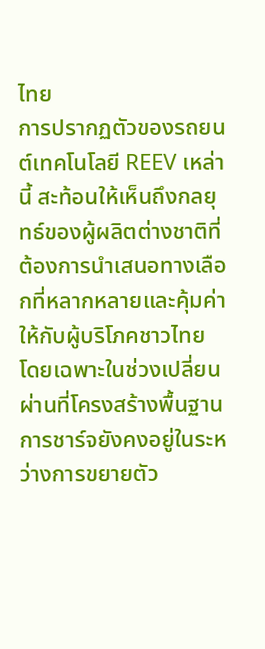ไทย
การปรากฏตัวของรถยนต์เทคโนโลยี REEV เหล่านี้ สะท้อนให้เห็นถึงกลยุทธ์ของผู้ผลิตต่างชาติที่ต้องการนำเสนอทางเลือกที่หลากหลายและคุ้มค่าให้กับผู้บริโภคชาวไทย โดยเฉพาะในช่วงเปลี่ยนผ่านที่โครงสร้างพื้นฐานการชาร์จยังคงอยู่ในระหว่างการขยายตัว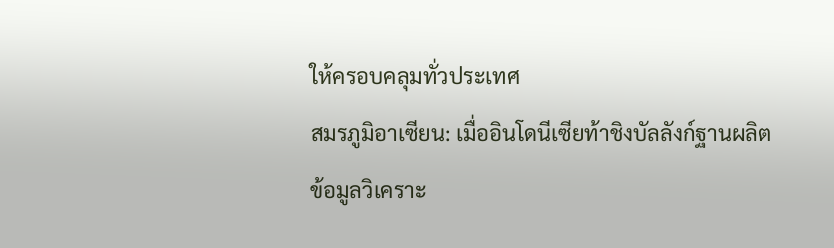ให้ครอบคลุมทั่วประเทศ
สมรภูมิอาเซียน: เมื่ออินโดนีเซียท้าชิงบัลลังก์ฐานผลิต
ข้อมูลวิเคราะ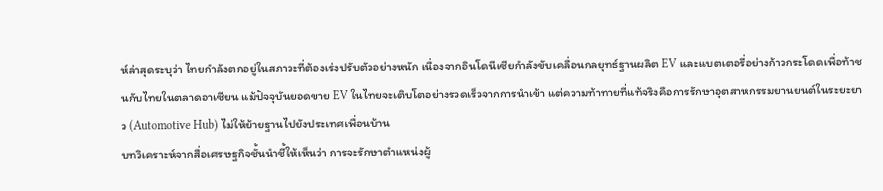ห์ล่าสุดระบุว่า ไทยกำลังตกอยู่ในสภาวะที่ต้องเร่งปรับตัวอย่างหนัก เนื่องจากอินโดนีเซียกำลังขับเคลื่อนกลยุทธ์ฐานผลิต EV และแบตเตอรี่อย่างก้าวกระโดดเพื่อท้าชนกับไทยในตลาดอาเซียน แม้ปัจจุบันยอดขาย EV ในไทยจะเติบโตอย่างรวดเร็วจากการนำเข้า แต่ความท้าทายที่แท้จริงคือการรักษาอุตสาหกรรมยานยนต์ในระยะยาว (Automotive Hub) ไม่ให้ย้ายฐานไปยังประเทศเพื่อนบ้าน
บทวิเคราะห์จากสื่อเศรษฐกิจชั้นนำชี้ให้เห็นว่า การจะรักษาตำแหน่งผู้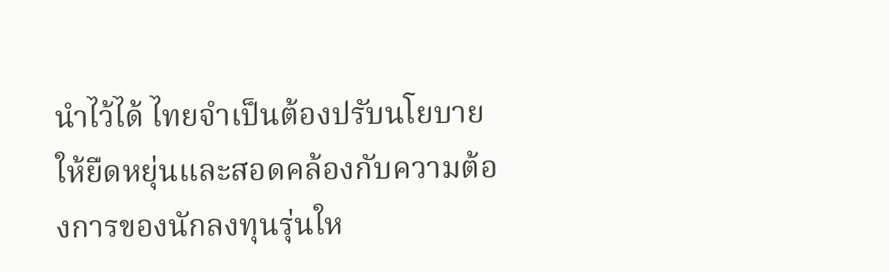นำไว้ได้ ไทยจำเป็นต้องปรับนโยบายให้ยืดหยุ่นและสอดคล้องกับความต้องการของนักลงทุนรุ่นให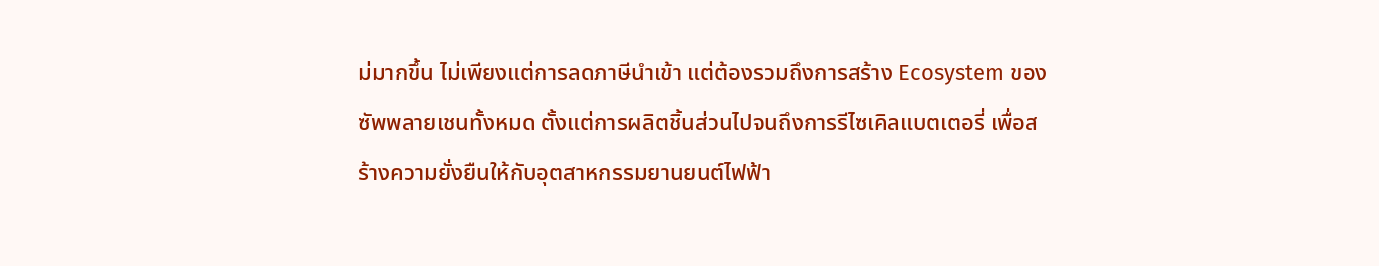ม่มากขึ้น ไม่เพียงแต่การลดภาษีนำเข้า แต่ต้องรวมถึงการสร้าง Ecosystem ของซัพพลายเชนทั้งหมด ตั้งแต่การผลิตชิ้นส่วนไปจนถึงการรีไซเคิลแบตเตอรี่ เพื่อสร้างความยั่งยืนให้กับอุตสาหกรรมยานยนต์ไฟฟ้า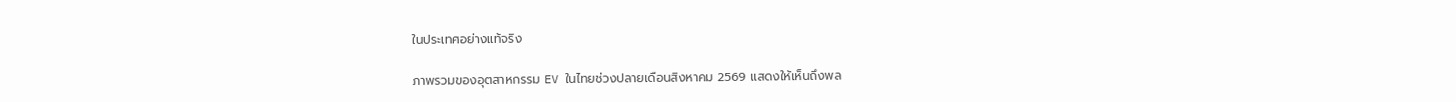ในประเทศอย่างแท้จริง

ภาพรวมของอุตสาหกรรม EV ในไทยช่วงปลายเดือนสิงหาคม 2569 แสดงให้เห็นถึงพล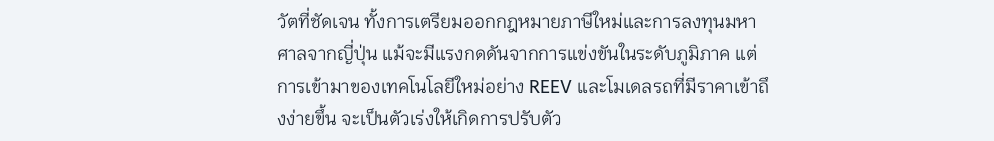วัตที่ชัดเจน ทั้งการเตรียมออกกฎหมายภาษีใหม่และการลงทุนมหาศาลจากญี่ปุ่น แม้จะมีแรงกดดันจากการแข่งขันในระดับภูมิภาค แต่การเข้ามาของเทคโนโลยีใหม่อย่าง REEV และโมเดลรถที่มีราคาเข้าถึงง่ายขึ้น จะเป็นตัวเร่งให้เกิดการปรับตัว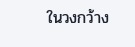ในวงกว้าง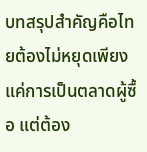บทสรุปสำคัญคือไทยต้องไม่หยุดเพียงแค่การเป็นตลาดผู้ซื้อ แต่ต้อง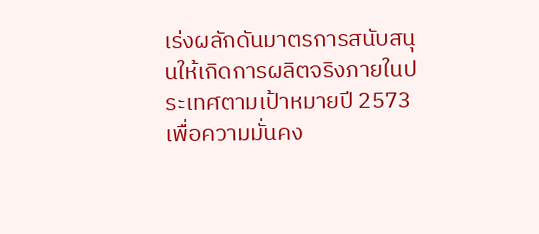เร่งผลักดันมาตรการสนับสนุนให้เกิดการผลิตจริงภายในประเทศตามเป้าหมายปี 2573 เพื่อความมั่นคง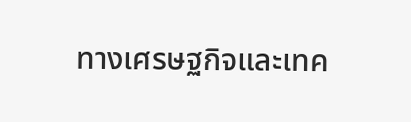ทางเศรษฐกิจและเทค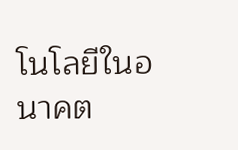โนโลยีในอนาคต